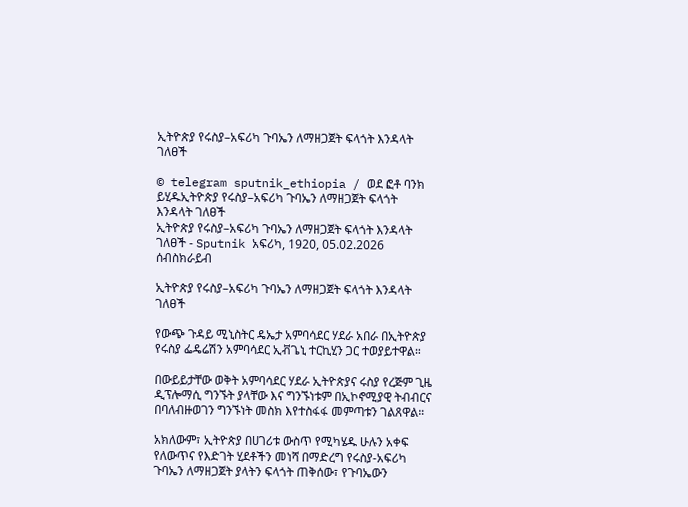ኢትዮጵያ የሩስያ–አፍሪካ ጉባኤን ለማዘጋጀት ፍላጎት እንዳላት ገለፀች

© telegram sputnik_ethiopia / ወደ ፎቶ ባንክ ይሂዱኢትዮጵያ የሩስያ–አፍሪካ ጉባኤን ለማዘጋጀት ፍላጎት እንዳላት ገለፀች
ኢትዮጵያ የሩስያ–አፍሪካ ጉባኤን ለማዘጋጀት ፍላጎት እንዳላት ገለፀች - Sputnik አፍሪካ, 1920, 05.02.2026
ሰብስክራይብ

ኢትዮጵያ የሩስያ–አፍሪካ ጉባኤን ለማዘጋጀት ፍላጎት እንዳላት ገለፀች

የውጭ ጉዳይ ሚኒስትር ዴኤታ አምባሳደር ሃደራ አበራ በኢትዮጵያ የሩስያ ፌዴሬሽን አምባሳደር ኢቭጌኒ ተርኪሂን ጋር ተወያይተዋል።

በውይይታቸው ወቅት አምባሳደር ሃደራ ኢትዮጵያና ሩስያ የረጅም ጊዜ ዲፕሎማሲ ግንኙት ያላቸው እና ግንኙነቱም በኢኮኖሚያዊ ትብብርና በባለብዙወገን ግንኙነት መስክ እየተስፋፋ መምጣቱን ገልጸዋል።

አክለውም፣ ኢትዮጵያ በሀገሪቱ ውስጥ የሚካሄዱ ሁሉን አቀፍ የለውጥና የእድገት ሂደቶችን መነሻ በማድረግ የሩስያ-አፍሪካ ጉባኤን ለማዘጋጀት ያላትን ፍላጎት ጠቅሰው፣ የጉባኤውን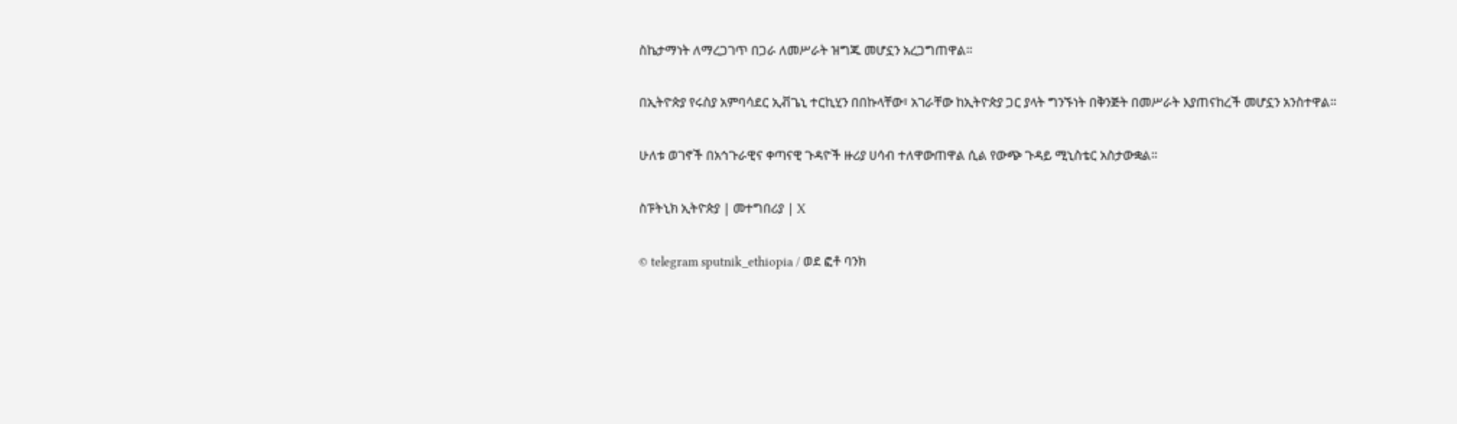ስኬታማነት ለማረጋገጥ በጋራ ለመሥራት ዝግጁ መሆኗን አረጋግጠዋል።

በኢትዮጵያ የሩስያ አምባሳደር ኢቭጌኒ ተርኪሂን በበኩላቸው፣ አገራቸው ከኢትዮጵያ ጋር ያላት ግንኙነት በቅንጅት በመሥራት እያጠናከረች መሆኗን አንስተዋል።

ሁለቱ ወገኖች በአኅጉራዊና ቀጣናዊ ጉዳዮች ዙሪያ ሀሳብ ተለዋውጠዋል ሲል የውጭ ጉዳይ ሚኒስቴር አስታውቋል።

ስፑትኒክ ኢትዮጵያ | መተግበሪያ | X

© telegram sputnik_ethiopia / ወደ ፎቶ ባንክ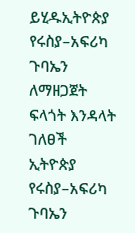ይሂዱኢትዮጵያ የሩስያ–አፍሪካ ጉባኤን ለማዘጋጀት ፍላጎት እንዳላት ገለፀች
ኢትዮጵያ የሩስያ–አፍሪካ ጉባኤን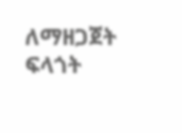ለማዘጋጀት ፍላጎት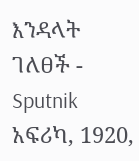እንዳላት ገለፀች - Sputnik አፍሪካ, 1920,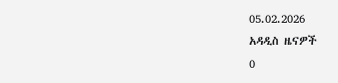05.02.2026
አዳዲስ ዜናዎች
0